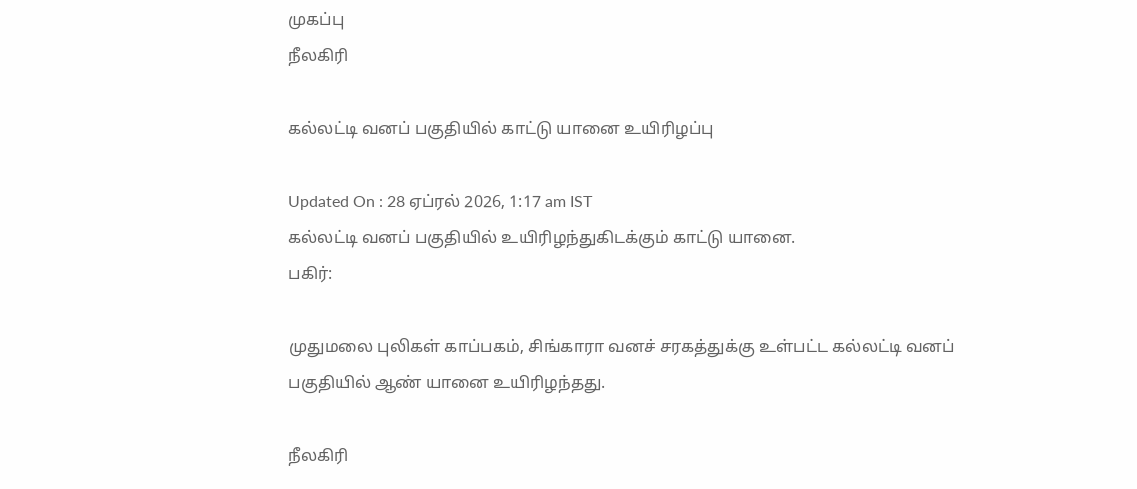முகப்பு
நீலகிரி

கல்லட்டி வனப் பகுதியில் காட்டு யானை உயிரிழப்பு

Updated On : 28 ஏப்ரல் 2026, 1:17 am IST
கல்லட்டி வனப் பகுதியில் உயிரிழந்துகிடக்கும் காட்டு யானை.
பகிர்:

முதுமலை புலிகள் காப்பகம், சிங்காரா வனச் சரகத்துக்கு உள்பட்ட கல்லட்டி வனப் பகுதியில் ஆண் யானை உயிரிழந்தது.

நீலகிரி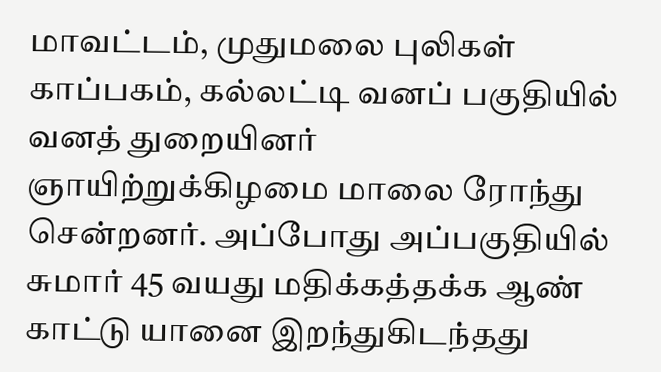மாவட்டம், முதுமலை புலிகள் காப்பகம், கல்லட்டி வனப் பகுதியில் வனத் துறையினர் ஞாயிற்றுக்கிழமை மாலை ரோந்து சென்றனர். அப்போது அப்பகுதியில் சுமார் 45 வயது மதிக்கத்தக்க ஆண் காட்டு யானை இறந்துகிடந்தது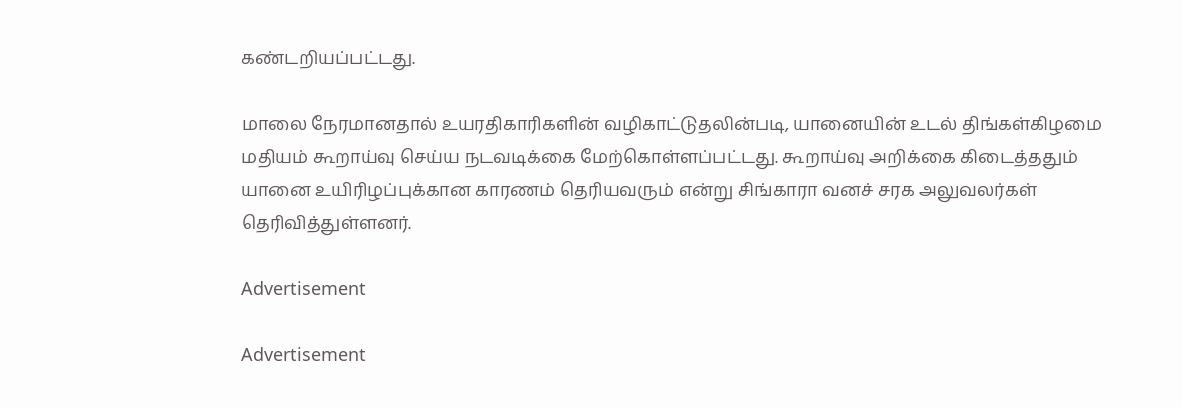கண்டறியப்பட்டது.

மாலை நேரமானதால் உயரதிகாரிகளின் வழிகாட்டுதலின்படி, யானையின் உடல் திங்கள்கிழமை மதியம் கூறாய்வு செய்ய நடவடிக்கை மேற்கொள்ளப்பட்டது. கூறாய்வு அறிக்கை கிடைத்ததும் யானை உயிரிழப்புக்கான காரணம் தெரியவரும் என்று சிங்காரா வனச் சரக அலுவலர்கள் தெரிவித்துள்ளனர்.

Advertisement

Advertisement